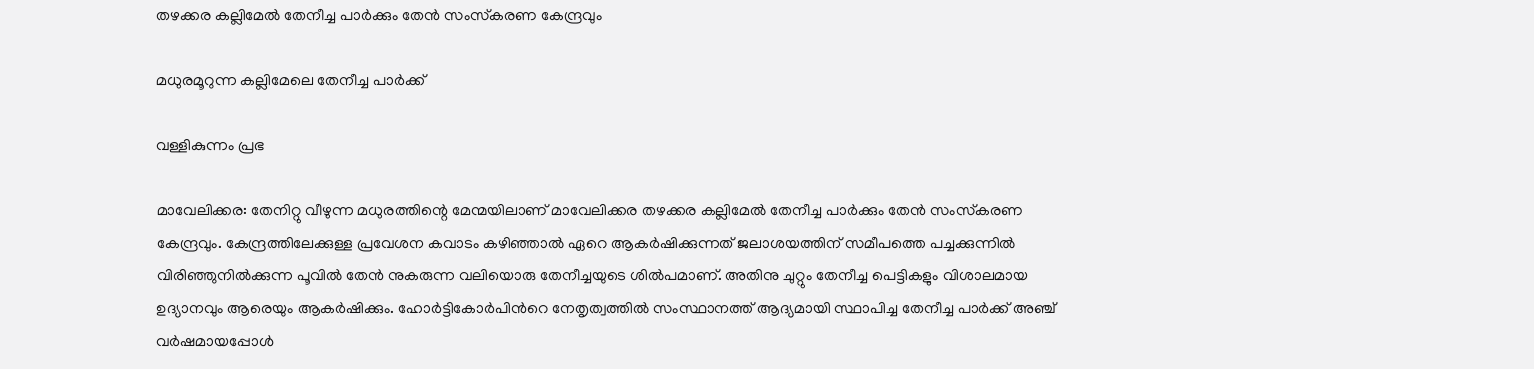തഴക്കര കല്ലിമേൽ തേനീച്ച പാര്‍ക്കും തേന്‍ സംസ്‌കരണ കേന്ദ്രവും

മധുരമൂറുന്ന കല്ലിമേലെ തേനീച്ച പാര്‍ക്ക്

വള്ളികുന്നം പ്രഭ

മാവേലിക്കര: തേനിറ്റു വീഴുന്ന മധുരത്തിന്റെ മേന്മയിലാണ് മാവേലിക്കര തഴക്കര കല്ലിമേൽ തേനീച്ച പാര്‍ക്കും തേന്‍ സംസ്‌കരണ കേന്ദ്രവും. കേന്ദ്രത്തിലേക്കുള്ള പ്രവേശന കവാടം കഴിഞ്ഞാല്‍ ഏറെ ആകര്‍ഷിക്കുന്നത് ജലാശയത്തിന് സമീപത്തെ പച്ചക്കുന്നില്‍ വിരിഞ്ഞുനില്‍ക്കുന്ന പൂവില്‍ തേന്‍ നുകരുന്ന വലിയൊരു തേനീച്ചയുടെ ശില്‍പമാണ്. അതിനു ചുറ്റും തേനീച്ച പെട്ടികളും വിശാലമായ ഉദ്യാനവും ആരെയും ആകർഷിക്കും. ഹോർട്ടികോര്‍പിന്‍റെ നേതൃത്വത്തിൽ സംസ്ഥാനത്ത് ആദ്യമായി സ്ഥാപിച്ച തേനീച്ച പാര്‍ക്ക് അഞ്ച് വര്‍ഷമായപ്പോൾ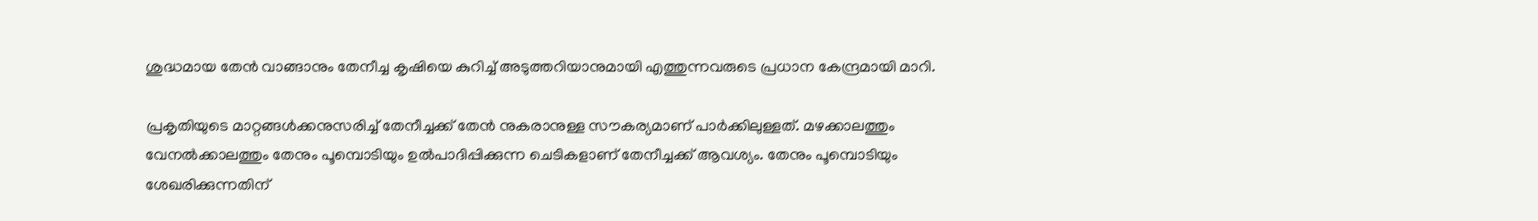ശുദ്ധമായ തേന്‍ വാങ്ങാനും തേനീച്ച കൃഷിയെ കുറിച്ച് അടുത്തറിയാനുമായി എത്തുന്നവരുടെ പ്രധാന കേന്ദ്രമായി മാറി.

പ്രകൃതിയുടെ മാറ്റങ്ങൾക്കനുസരിച്ച് തേനീച്ചക്ക് തേന്‍ നുകരാനുള്ള സൗകര്യമാണ് പാര്‍ക്കിലുള്ളത്. മഴക്കാലത്തും വേനല്‍ക്കാലത്തും തേനും പൂമ്പൊടിയും ഉൽപാദിപ്പിക്കുന്ന ചെടികളാണ് തേനീച്ചക്ക് ആവശ്യം. തേനും പൂമ്പൊടിയും ശേഖരിക്കുന്നതിന്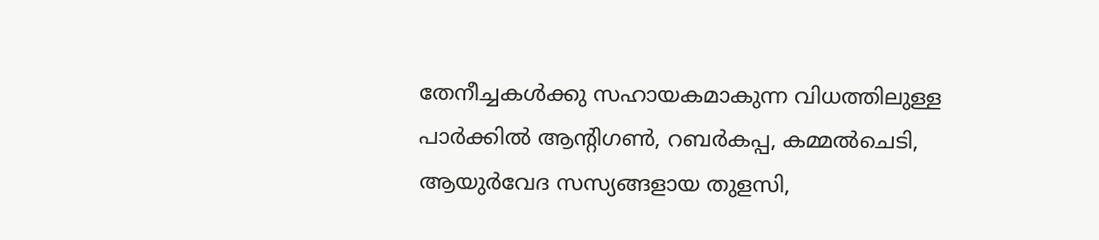തേനീച്ചകള്‍ക്കു സഹായകമാകുന്ന വിധത്തിലുള്ള പാര്‍ക്കില്‍ ആന്റിഗണ്‍, റബര്‍കപ്പ, കമ്മല്‍ചെടി, ആയുര്‍വേദ സസ്യങ്ങളായ തുളസി,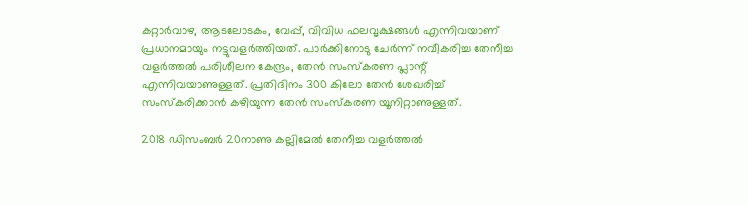കറ്റാര്‍വാഴ, ആടലോടകം, വേപ്പ്, വിവിധ ഫലവൃക്ഷങ്ങള്‍ എന്നിവയാണ് പ്രധാനമായും നട്ടുവളര്‍ത്തിയത്. പാര്‍ക്കിനോടു ചേര്‍ന്ന് നവീകരിച്ച തേനീച്ച വളര്‍ത്തല്‍ പരിശീലന കേന്ദ്രം, തേന്‍ സംസ്‌കരണ പ്ലാന്റ് എന്നിവയാണുള്ളത്. പ്രതിദിനം 300 കിലോ തേന്‍ ശേഖരിച്ച് സംസ്‌കരിക്കാന്‍ കഴിയുന്ന തേന്‍ സംസ്‌കരണ യൂനിറ്റാണുള്ളത്.

2018 ഡിസംബര്‍ 20നാണു കല്ലിമേല്‍ തേനീച്ച വളര്‍ത്തല്‍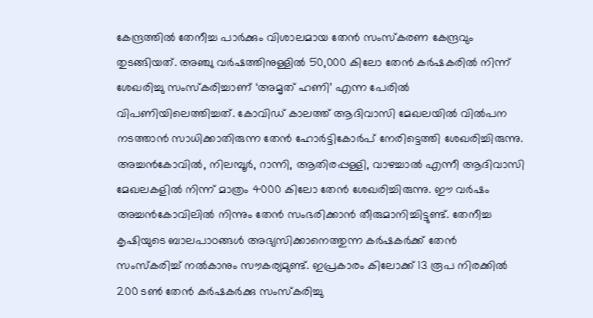കേന്ദ്രത്തില്‍ തേനീച്ച പാര്‍ക്കും വിശാലമായ തേന്‍ സംസ്‌കരണ കേന്ദ്രവും തുടങ്ങിയത്. അഞ്ചു വർഷത്തിനുള്ളിൽ 50,000 കിലോ തേന്‍ കര്‍ഷകരില്‍ നിന്ന് ശേഖരിച്ചു സംസ്‌കരിച്ചാണ് ‘അമൃത് ഹണി’ എന്ന പേരില്‍ വിപണിയിലെത്തിച്ചത്. കോവിഡ് കാലത്ത് ആദിവാസി മേഖലയില്‍ വില്‍പന നടത്താന്‍ സാധിക്കാതിരുന്ന തേന്‍ ഹോര്‍ട്ടികോര്‍പ് നേരിട്ടെത്തി ശേഖരിച്ചിരുന്നു. അച്ചന്‍കോവില്‍, നിലമ്പൂര്‍, റാന്നി, ആതിരപ്പള്ളി, വാഴച്ചാല്‍ എന്നീ ആദിവാസി മേഖലകളില്‍ നിന്ന് മാത്രം 4000 കിലോ തേന്‍ ശേഖരിച്ചിരുന്നു. ഈ വർഷം അച്ചൻകോവിലിൽ നിന്നും തേൻ സംഭരിക്കാൻ തീരുമാനിച്ചിട്ടുണ്ട്. തേനീച്ച കൃഷിയുടെ ബാലപാഠങ്ങള്‍ അഭ്യസിക്കാനെത്തുന്ന കര്‍ഷകര്‍ക്ക് തേന്‍ സംസ്‌കരിച്ച് നല്‍കാനും സൗകര്യമുണ്ട്. ഇപ്രകാരം കിലോക്ക് 13 രൂപ നിരക്കില്‍ 200 ടൺ തേന്‍ കര്‍ഷകര്‍ക്കു സംസ്‌കരിച്ചു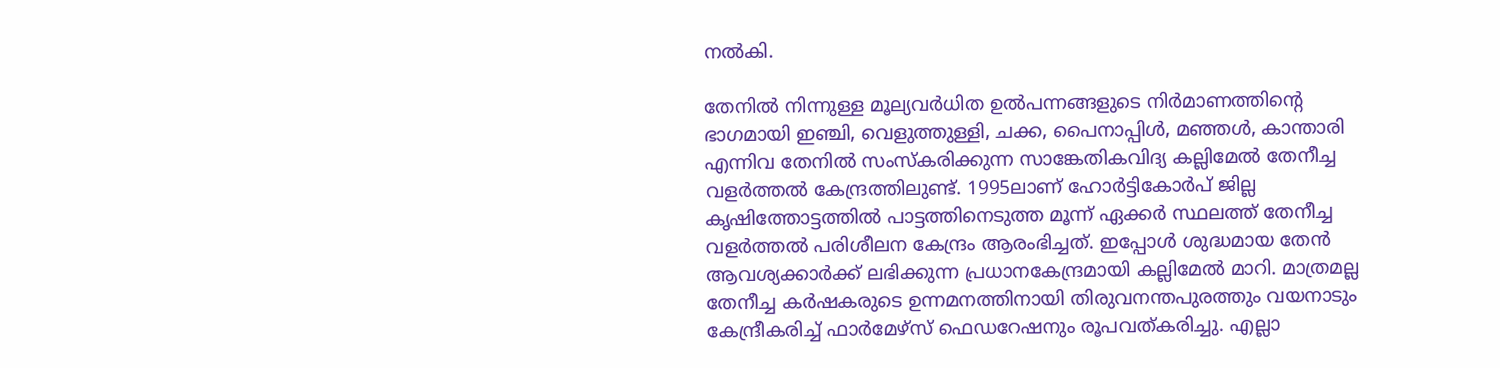നല്‍കി.

തേനില്‍ നിന്നുള്ള മൂല്യവര്‍ധിത ഉൽപന്നങ്ങളുടെ നിര്‍മാണത്തിന്റെ ഭാഗമായി ഇഞ്ചി, വെളുത്തുള്ളി, ചക്ക, പൈനാപ്പിൾ, മഞ്ഞൾ, കാന്താരി എന്നിവ തേനില്‍ സംസ്‌കരിക്കുന്ന സാങ്കേതികവിദ്യ കല്ലിമേല്‍ തേനീച്ച വളര്‍ത്തല്‍ കേന്ദ്രത്തിലുണ്ട്. 1995ലാണ് ഹോര്‍ട്ടികോര്‍പ് ജില്ല കൃഷിത്തോട്ടത്തില്‍ പാട്ടത്തിനെടുത്ത മൂന്ന് ഏക്കര്‍ സ്ഥലത്ത് തേനീച്ച വളര്‍ത്തല്‍ പരിശീലന കേന്ദ്രം ആരംഭിച്ചത്. ഇപ്പോള്‍ ശുദ്ധമായ തേന്‍ ആവശ്യക്കാര്‍ക്ക് ലഭിക്കുന്ന പ്രധാനകേന്ദ്രമായി കല്ലിമേല്‍ മാറി. മാത്രമല്ല തേനീച്ച കർഷകരുടെ ഉന്നമനത്തിനായി തിരുവനന്തപുരത്തും വയനാടും കേന്ദ്രീകരിച്ച് ഫാർമേഴ്സ് ഫെഡറേഷനും രൂപവത്കരിച്ചു. എല്ലാ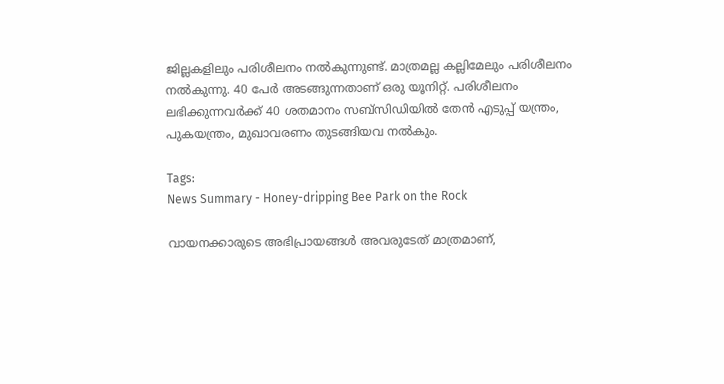ജില്ലകളിലും പരിശീലനം നല്‍കുന്നുണ്ട്. മാത്രമല്ല കല്ലിമേലും പരിശീലനം നൽകുന്നു. 40 പേർ അടങ്ങുന്നതാണ് ഒരു യൂനിറ്റ്. പരിശീലനം ലഭിക്കുന്നവര്‍ക്ക് 40 ശതമാനം സബ്സിഡിയില്‍ തേന്‍ എടുപ്പ് യന്ത്രം, പുകയന്ത്രം, മുഖാവരണം തുടങ്ങിയവ നല്‍കും.

Tags:
News Summary - Honey-dripping Bee Park on the Rock

വായനക്കാരുടെ അഭിപ്രായങ്ങള്‍ അവരുടേത് മാത്രമാണ്,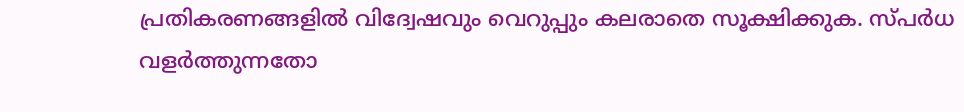പ്രതികരണങ്ങളിൽ വിദ്വേഷവും വെറുപ്പും കലരാതെ സൂക്ഷിക്കുക. സ്പർധ വളർത്തുന്നതോ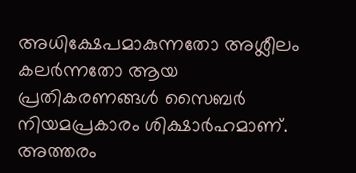അധിക്ഷേപമാകുന്നതോ അശ്ലീലം കലർന്നതോ ആയ പ്രതികരണങ്ങൾ സൈബർ നിയമപ്രകാരം ശിക്ഷാർഹമാണ്. അത്തരം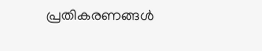പ്രതികരണങ്ങൾ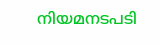നിയമനടപടി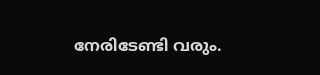നേരിടേണ്ടി വരും.